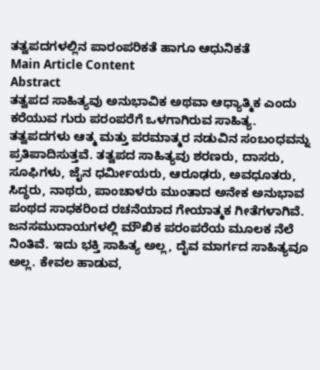ತತ್ವಪದಗಳಲ್ಲಿನ ಪಾರಂಪರಿಕತೆ ಹಾಗೂ ಆಧುನಿಕತೆ
Main Article Content
Abstract
ತತ್ವಪದ ಸಾಹಿತ್ಯವು ಅನುಭಾವಿಕ ಅಥವಾ ಆಧ್ಯಾತ್ಮಿಕ ಎಂದು ಕರೆಯುವ ಗುರು ಪರಂಪರೆಗೆ ಒಳಗಾಗಿರುವ ಸಾಹಿತ್ಯ. ತತ್ವಪದಗಳು ಆತ್ಮ ಮತ್ತು ಪರಮಾತ್ಮರ ನಡುವಿನ ಸಂಬಂಧವನ್ನು ಪ್ರತಿಪಾದಿಸುತ್ತವೆ. ತತ್ವಪದ ಸಾಹಿತ್ಯವು ಶರಣರು, ದಾಸರು, ಸೂಫಿಗಳು, ಜೈನ ಧರ್ಮೀಯರು, ಆರೂಢರು, ಅವಧೂತರು, ಸಿದ್ಧರು, ನಾಥರು, ಪಾಂಚಾಳರು ಮುಂತಾದ ಅನೇಕ ಅನುಭಾವ ಪಂಥದ ಸಾಧಕರಿಂದ ರಚನೆಯಾದ ಗೇಯಾತ್ಮಕ ಗೀತೆಗಳಾಗಿವೆ. ಜನಸಮುದಾಯಗಳಲ್ಲಿ ಮೌಖಿಕ ಪರಂಪರೆಯ ಮೂಲಕ ನೆಲೆ ನಿಂತಿವೆ. ಇದು ಭಕ್ತಿ ಸಾಹಿತ್ಯ ಅಲ್ಲ, ದೈವ ಮಾರ್ಗದ ಸಾಹಿತ್ಯವೂ ಅಲ್ಲ. ಕೇವಲ ಹಾಡುವ,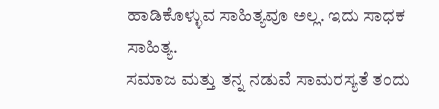ಹಾಡಿಕೊಳ್ಳುವ ಸಾಹಿತ್ಯವೂ ಅಲ್ಲ. ಇದು ಸಾಧಕ ಸಾಹಿತ್ಯ.
ಸಮಾಜ ಮತ್ತು ತನ್ನ ನಡುವೆ ಸಾಮರಸ್ಯತೆ ತಂದು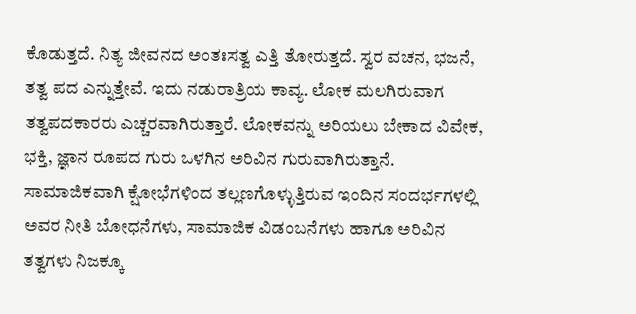ಕೊಡುತ್ತದೆ. ನಿತ್ಯ ಜೀವನದ ಅಂತಃಸತ್ವ ಎತ್ತಿ ತೋರುತ್ತದೆ. ಸ್ವರ ವಚನ, ಭಜನೆ, ತತ್ವ ಪದ ಎನ್ನುತ್ತೇವೆ. ಇದು ನಡುರಾತ್ರಿಯ ಕಾವ್ಯ. ಲೋಕ ಮಲಗಿರುವಾಗ ತತ್ವಪದಕಾರರು ಎಚ್ಚರವಾಗಿರುತ್ತಾರೆ. ಲೋಕವನ್ನು ಅರಿಯಲು ಬೇಕಾದ ವಿವೇಕ, ಭಕ್ತಿ, ಜ್ಞಾನ ರೂಪದ ಗುರು ಒಳಗಿನ ಅರಿವಿನ ಗುರುವಾಗಿರುತ್ತಾನೆ. ಸಾಮಾಜಿಕವಾಗಿ ಕ್ಷೋಭೆಗಳಿಂದ ತಲ್ಲಣಗೊಳ್ಳುತ್ತಿರುವ ಇಂದಿನ ಸಂದರ್ಭಗಳಲ್ಲಿ ಅವರ ನೀತಿ ಬೋಧನೆಗಳು, ಸಾಮಾಜಿಕ ವಿಡಂಬನೆಗಳು ಹಾಗೂ ಅರಿವಿನ ತತ್ವಗಳು ನಿಜಕ್ಕೂ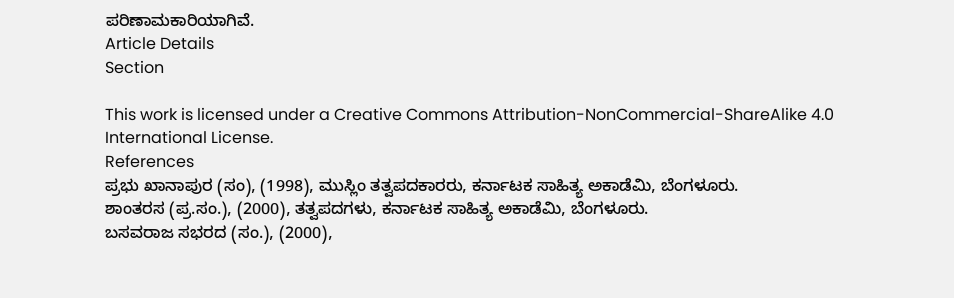ಪರಿಣಾಮಕಾರಿಯಾಗಿವೆ.
Article Details
Section

This work is licensed under a Creative Commons Attribution-NonCommercial-ShareAlike 4.0 International License.
References
ಪ್ರಭು ಖಾನಾಪುರ (ಸಂ), (1998), ಮುಸ್ಲಿಂ ತತ್ವಪದಕಾರರು, ಕರ್ನಾಟಕ ಸಾಹಿತ್ಯ ಅಕಾಡೆಮಿ, ಬೆಂಗಳೂರು.
ಶಾಂತರಸ (ಪ್ರ.ಸಂ.), (2000), ತತ್ವಪದಗಳು, ಕರ್ನಾಟಕ ಸಾಹಿತ್ಯ ಅಕಾಡೆಮಿ, ಬೆಂಗಳೂರು.
ಬಸವರಾಜ ಸಭರದ (ಸಂ.), (2000),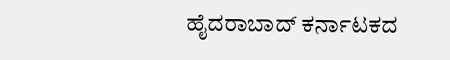ಹೈದರಾಬಾದ್ ಕರ್ನಾಟಕದ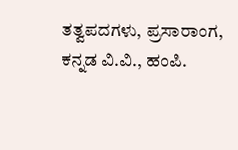ತತ್ವಪದಗಳು, ಪ್ರಸಾರಾಂಗ, ಕನ್ನಡ ವಿ.ವಿ., ಹಂಪಿ.